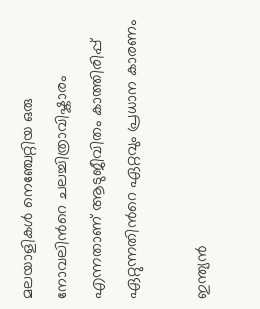മലയാളികള്‍ നെഞ്ചേറ്റിയ ഒരു നോവലിന്‍റെ ചലച്ചിത്രാവിഷ്കാരം എന്നതാണ് ആടുജീവിതം കാത്തിരിപ്പ് ഏറ്റുന്നതിന്‍റെ ഏറ്റവും പ്രധാന കാരണം

ഇന്ത്യന്‍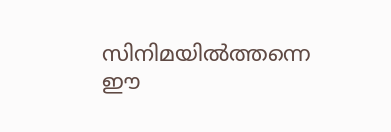സിനിമയില്‍ത്തന്നെ ഈ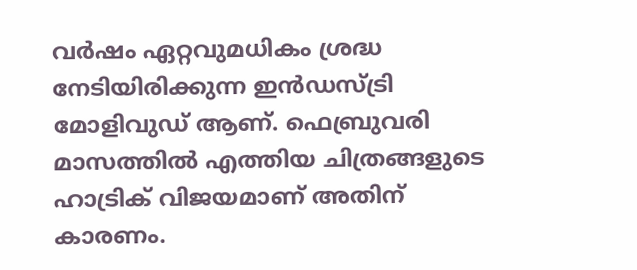വര്‍ഷം ഏറ്റവുമധികം ശ്രദ്ധ നേടിയിരിക്കുന്ന ഇന്‍ഡസ്ട്രി മോളിവുഡ് ആണ്. ഫെബ്രുവരി മാസത്തില്‍ എത്തിയ ചിത്രങ്ങളുടെ ഹാട്രിക് വിജയമാണ് അതിന് കാരണം.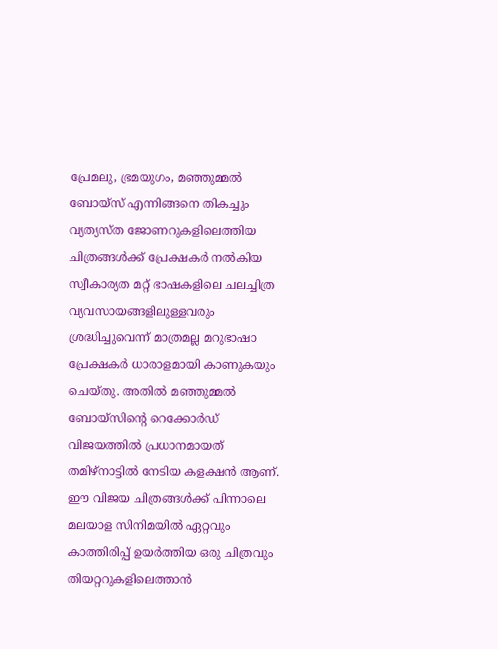പ്രേമലു, ഭ്രമയുഗം, മഞ്ഞുമ്മല്‍ ബോയ്സ് എന്നിങ്ങനെ തികച്ചും വ്യത്യസ്ത ജോണറുകളിലെത്തിയ ചിത്രങ്ങള്‍ക്ക് പ്രേക്ഷകര്‍ നല്‍കിയ സ്വീകാര്യത മറ്റ് ഭാഷകളിലെ ചലച്ചിത്ര വ്യവസായങ്ങളിലുള്ളവരും ശ്രദ്ധിച്ചുവെന്ന് മാത്രമല്ല മറുഭാഷാ പ്രേക്ഷകര്‍ ധാരാളമായി കാണുകയും ചെയ്തു. അതില്‍ മഞ്ഞുമ്മല്‍ ബോയ്സിന്‍റെ റെക്കോര്‍ഡ് വിജയത്തില്‍ പ്രധാനമായത് തമിഴ്നാട്ടില്‍ നേടിയ കളക്ഷന്‍ ആണ്. ഈ വിജയ ചിത്രങ്ങള്‍ക്ക് പിന്നാലെ മലയാള സിനിമയില്‍ ഏറ്റവും കാത്തിരിപ്പ് ഉയര്‍ത്തിയ ഒരു ചിത്രവും തിയറ്ററുകളിലെത്താന്‍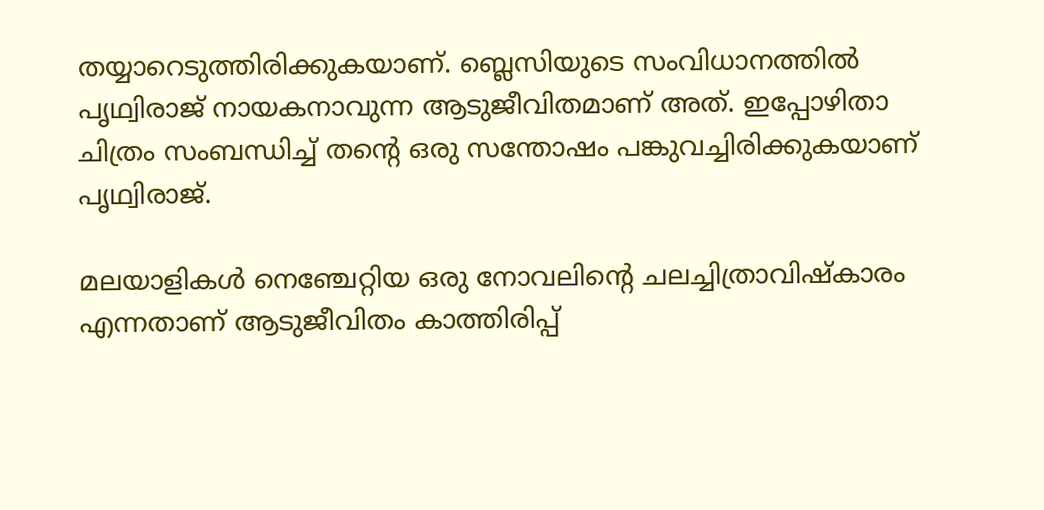തയ്യാറെടുത്തിരിക്കുകയാണ്. ബ്ലെസിയുടെ സംവിധാനത്തില്‍ പൃഥ്വിരാജ് നായകനാവുന്ന ആടുജീവിതമാണ് അത്. ഇപ്പോഴിതാ ചിത്രം സംബന്ധിച്ച് തന്‍റെ ഒരു സന്തോഷം പങ്കുവച്ചിരിക്കുകയാണ് പൃഥ്വിരാജ്.

മലയാളികള്‍ നെഞ്ചേറ്റിയ ഒരു നോവലിന്‍റെ ചലച്ചിത്രാവിഷ്കാരം എന്നതാണ് ആടുജീവിതം കാത്തിരിപ്പ്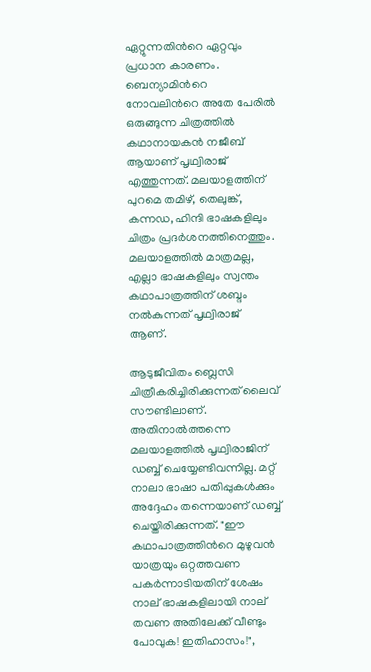ഏറ്റുന്നതിന്‍റെ ഏറ്റവും പ്രധാന കാരണം. ബെന്യാമിന്‍റെ നോവലിന്‍റെ അതേ പേരില്‍ ഒരുങ്ങുന്ന ചിത്രത്തില്‍ കഥാനായകന്‍ നജീബ് ആയാണ് പൃഥ്വിരാജ് എത്തുന്നത്. മലയാളത്തിന് പുറമെ തമിഴ്, തെലുങ്ക്, കന്നഡ, ഹിന്ദി ഭാഷകളിലും ചിത്രം പ്രദര്‍ശനത്തിനെത്തും. മലയാളത്തില്‍ മാത്രമല്ല, എല്ലാ ഭാഷകളിലും സ്വന്തം കഥാപാത്രത്തിന് ശബ്ദം നല്‍കുന്നത് പൃഥ്വിരാജ് ആണ്.

ആടുജീവിതം ബ്ലെസി ചിത്രീകരിച്ചിരിക്കുന്നത് ലൈവ് സൗണ്ടിലാണ്. അതിനാല്‍ത്തന്നെ മലയാളത്തില്‍ പൃഥ്വിരാജിന് ഡബ്ബ് ചെയ്യേണ്ടിവന്നില്ല. മറ്റ് നാലാ ഭാഷാ പതിപ്പുകള്‍ക്കും അദ്ദേഹം തന്നെയാണ് ഡബ്ബ് ചെയ്തിരിക്കുന്നത്. "ഈ കഥാപാത്രത്തിന്‍റെ മുഴുവന്‍ യാത്രയും ഒറ്റത്തവണ പകര്‍ന്നാടിയതിന് ശേഷം നാല് ഭാഷകളിലായി നാല് തവണ അതിലേക്ക് വീണ്ടും പോവുക! ഇതിഹാസം!",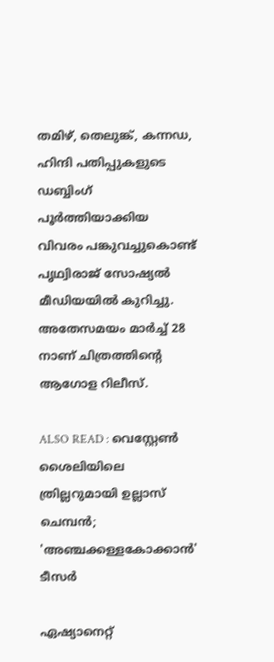തമിഴ്, തെലുങ്ക്, കന്നഡ, ഹിന്ദി പതിപ്പുകളുടെ ഡബ്ബിംഗ് പൂര്‍ത്തിയാക്കിയ വിവരം പങ്കുവച്ചുകൊണ്ട് പൃഥ്വിരാജ് സോഷ്യല്‍ മീഡിയയില്‍ കുറിച്ചു. അതേസമയം മാര്‍ച്ച് 28 നാണ് ചിത്രത്തിന്‍റെ ആഗോള റിലീസ്.

ALSO READ : വെസ്റ്റേണ്‍ ശൈലിയിലെ ത്രില്ലറുമായി ഉല്ലാസ് ചെമ്പന്‍; 'അഞ്ചക്കള്ളകോക്കാൻ' ടീസര്‍

ഏഷ്യാനെറ്റ്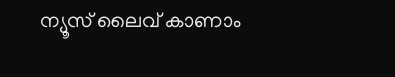ന്യൂസ് ലൈവ് കാണാം